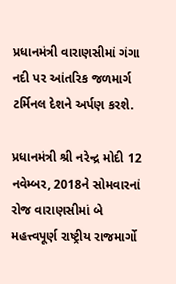પ્રધાનમંત્રી વારાણસીમાં ગંગા નદી પર આંતરિક જળમાર્ગ ટર્મિનલ દેશને અર્પણ કરશે.

પ્રધાનમંત્રી શ્રી નરેન્દ્ર મોદી 12 નવેમ્બર, 2018ને સોમવારનાં રોજ વારાણસીમાં બે મહત્ત્વપૂર્ણ રાષ્ટ્રીય રાજમાર્ગો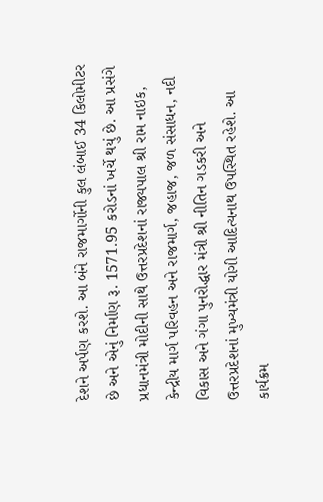દેશને અર્પણ કરશે. આ બંને રાજમાર્ગોની કુલ લંબાઈ 34 કિલોમીટર છે અને એનું નિર્માણ રૂ. 1571.95 કરોડનાં ખર્ચે થયું છે. આ પ્રસંગે પ્રધાનમંત્રી મોદીની સાથે ઉત્તરપ્રદેશનાં રાજ્યપાલ શ્રી રામ નાઇક, કેન્દ્રીય માર્ગ પરિવહન અને રાજમાર્ગ, જહાજ, જળ સંસાધન, નદી વિકાસ અને ગંગા પુનરોદ્ધાર મંત્રી શ્રી નીતિન ગડકરી અને ઉત્તરપ્રદેશનાં મુખ્યમંત્રી યોગી આદિત્યનાથ ઉપસ્થિત રહેશે. આ કાર્યક્રમ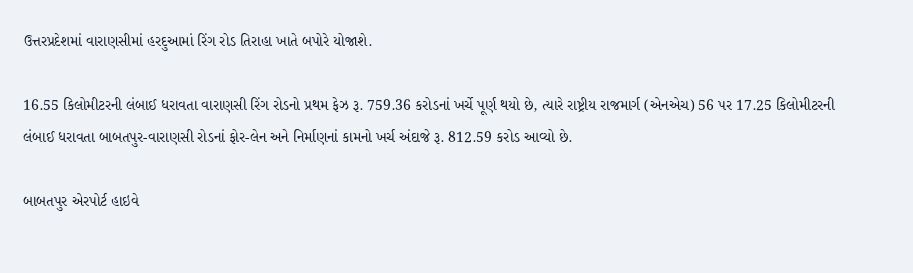ઉત્તરપ્રદેશમાં વારાણસીમાં હરદુઆમાં રિંગ રોડ તિરાહા ખાતે બપોરે યોજાશે.

16.55 કિલોમીટરની લંબાઈ ધરાવતા વારાણસી રિંગ રોડનો પ્રથમ ફેઝ રૂ. 759.36 કરોડનાં ખર્ચે પૂર્ણ થયો છે, ત્યારે રાષ્ટ્રીય રાજમાર્ગ (એનએચ) 56 પર 17.25 કિલોમીટરની લંબાઈ ધરાવતા બાબતપુર-વારાણસી રોડનાં ફોર-લેન અને નિર્માણનાં કામનો ખર્ચ અંદાજે રૂ. 812.59 કરોડ આવ્યો છે.

બાબતપુર એરપોર્ટ હાઇવે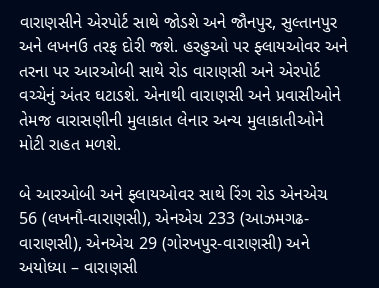વારાણસીને એરપોર્ટ સાથે જોડશે અને જૌનપુર, સુલ્તાનપુર અને લખનઉ તરફ દોરી જશે. હરહુઓ પર ફ્લાયઓવર અને તરના પર આરઓબી સાથે રોડ વારાણસી અને એરપોર્ટ વચ્ચેનું અંતર ઘટાડશે. એનાથી વારાણસી અને પ્રવાસીઓને તેમજ વારાસણીની મુલાકાત લેનાર અન્ય મુલાકાતીઓને મોટી રાહત મળશે.

બે આરઓબી અને ફ્લાયઓવર સાથે રિંગ રોડ એનએચ 56 (લખનૌ-વારાણસી), એનએચ 233 (આઝમગઢ-વારાણસી), એનએચ 29 (ગોરખપુર-વારાણસી) અને અયોધ્યા – વારાણસી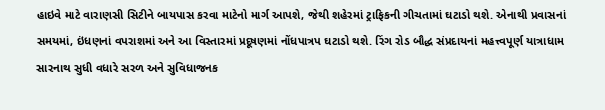હાઇવે માટે વારાણસી સિટીને બાયપાસ કરવા માટેનો માર્ગ આપશે, જેથી શહેરમાં ટ્રાફિકની ગીચતામાં ઘટાડો થશે. એનાથી પ્રવાસનાં સમયમાં, ઇંધણનાં વપરાશમાં અને આ વિસ્તારમાં પ્રદૂષણમાં નોંધપાત્રપ ઘટાડો થશે. રિંગ રોડ બૌદ્ધ સંપ્રદાયનાં મહત્ત્વપૂર્ણ યાત્રાધામ સારનાથ સુધી વધારે સરળ અને સુવિધાજનક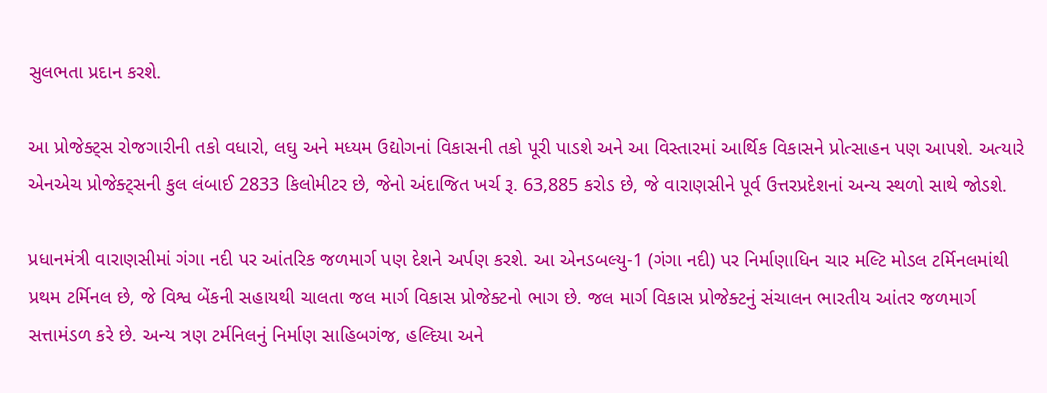સુલભતા પ્રદાન કરશે.

આ પ્રોજેક્ટ્સ રોજગારીની તકો વધારો, લઘુ અને મધ્યમ ઉદ્યોગનાં વિકાસની તકો પૂરી પાડશે અને આ વિસ્તારમાં આર્થિક વિકાસને પ્રોત્સાહન પણ આપશે. અત્યારે એનએચ પ્રોજેક્ટ્સની કુલ લંબાઈ 2833 કિલોમીટર છે, જેનો અંદાજિત ખર્ચ રૂ. 63,885 કરોડ છે, જે વારાણસીને પૂર્વ ઉત્તરપ્રદેશનાં અન્ય સ્થળો સાથે જોડશે.

પ્રધાનમંત્રી વારાણસીમાં ગંગા નદી પર આંતરિક જળમાર્ગ પણ દેશને અર્પણ કરશે. આ એનડબલ્યુ-1 (ગંગા નદી) પર નિર્માણાધિન ચાર મલ્ટિ મોડલ ટર્મિનલમાંથી પ્રથમ ટર્મિનલ છે, જે વિશ્વ બેંકની સહાયથી ચાલતા જલ માર્ગ વિકાસ પ્રોજેક્ટનો ભાગ છે. જલ માર્ગ વિકાસ પ્રોજેક્ટનું સંચાલન ભારતીય આંતર જળમાર્ગ સત્તામંડળ કરે છે. અન્ય ત્રણ ટર્મનિલનું નિર્માણ સાહિબગંજ, હલ્દિયા અને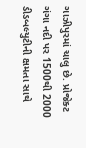ગાઝીપુરમાં ચાલુ છે. પ્રોજેક્ટ ગંગા નદી પર 1500થી 2000 ડીડબલ્યુટીની ક્ષમતા સાથે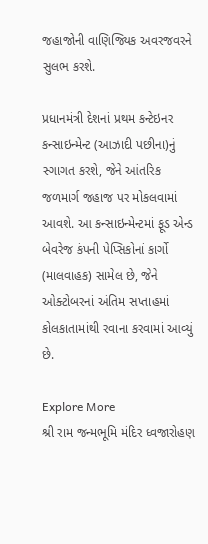જહાજોની વાણિજ્યિક અવરજવરને સુલભ કરશે.

પ્રધાનમંત્રી દેશનાં પ્રથમ કન્ટેઇનર કન્સાઇન્મેન્ટ (આઝાદી પછીના)નું સ્ગાગત કરશે, જેને આંતરિક જળમાર્ગ જહાજ પર મોકલવામાં આવશે. આ કન્સાઇન્મેન્ટમાં ફૂડ એન્ડ બેવરેજ કંપની પેપ્સિકોનાં કાર્ગો (માલવાહક) સામેલ છે, જેને ઓક્ટોબરનાં અંતિમ સપ્તાહમાં કોલકાતામાંથી રવાના કરવામાં આવ્યું છે.

Explore More
શ્રી રામ જન્મભૂમિ મંદિર ધ્વજારોહણ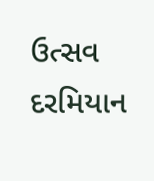ઉત્સવ દરમિયાન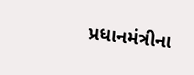પ્રધાનમંત્રીના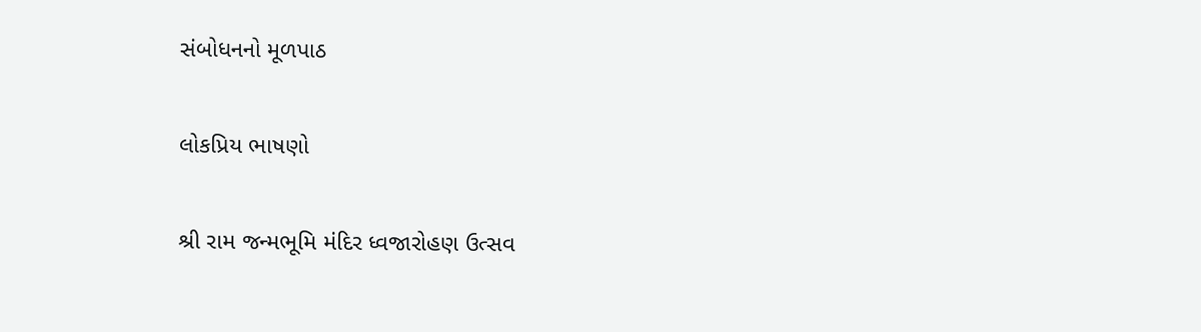સંબોધનનો મૂળપાઠ

લોકપ્રિય ભાષણો

શ્રી રામ જન્મભૂમિ મંદિર ધ્વજારોહણ ઉત્સવ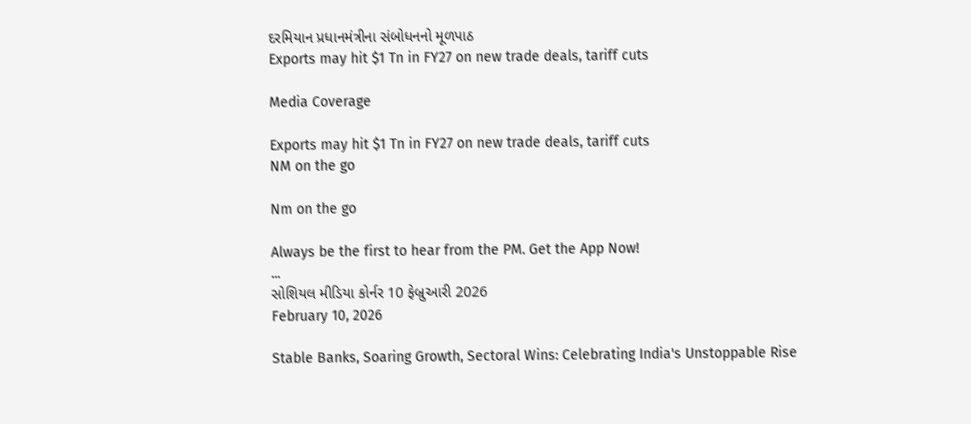દરમિયાન પ્રધાનમંત્રીના સંબોધનનો મૂળપાઠ
Exports may hit $1 Tn in FY27 on new trade deals, tariff cuts

Media Coverage

Exports may hit $1 Tn in FY27 on new trade deals, tariff cuts
NM on the go

Nm on the go

Always be the first to hear from the PM. Get the App Now!
...
સોશિયલ મીડિયા કોર્નર 10 ફેબ્રુઆરી 2026
February 10, 2026

Stable Banks, Soaring Growth, Sectoral Wins: Celebrating India's Unstoppable Rise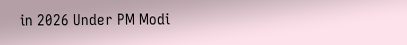in 2026 Under PM Modi